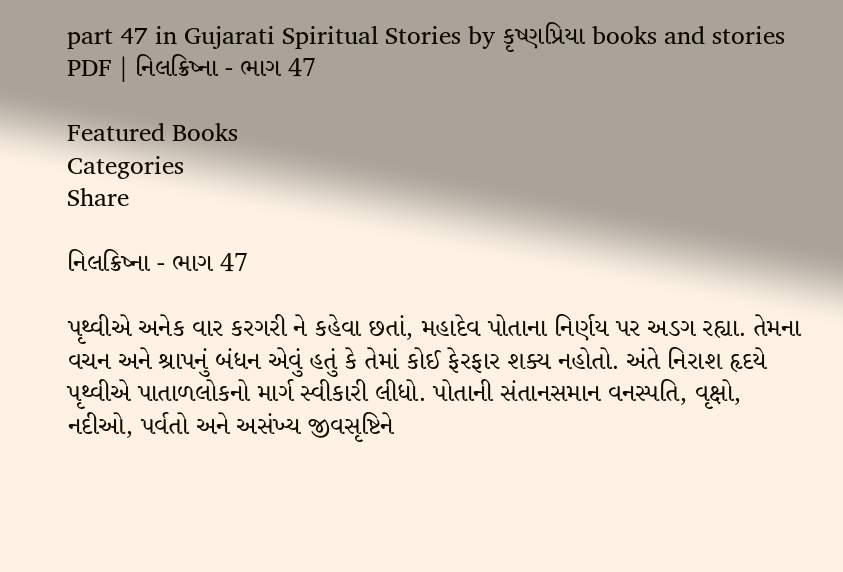part 47 in Gujarati Spiritual Stories by કૃષ્ણપ્રિયા books and stories PDF | નિલક્રિષ્ના - ભાગ 47

Featured Books
Categories
Share

નિલક્રિષ્ના - ભાગ 47

પૃથ્વીએ અનેક વાર કરગરી ને કહેવા છતાં, મહાદેવ પોતાના નિર્ણય પર અડગ રહ્યા. તેમના વચન અને શ્રાપનું બંધન એવું હતું કે તેમાં કોઈ ફેરફાર શક્ય નહોતો. અંતે નિરાશ હૃદયે પૃથ્વીએ પાતાળલોકનો માર્ગ સ્વીકારી લીધો. પોતાની સંતાનસમાન વનસ્પતિ, વૃક્ષો, નદીઓ, પર્વતો અને અસંખ્ય જીવસૃષ્ટિને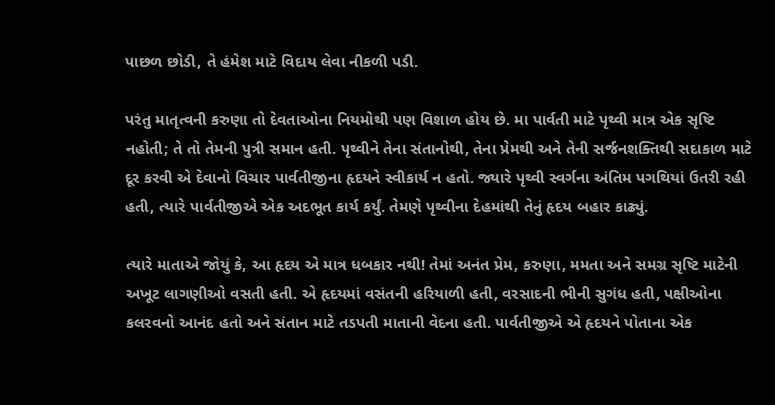પાછળ છોડી, તે હંમેશ માટે વિદાય લેવા નીકળી પડી.

પરંતુ માતૃત્વની કરુણા તો દેવતાઓના નિયમોથી પણ વિશાળ હોય છે. મા પાર્વતી માટે પૃથ્વી માત્ર એક સૃષ્ટિ નહોતી; તે તો તેમની પુત્રી સમાન હતી. પૃથ્વીને તેના સંતાનોથી, તેના પ્રેમથી અને તેની સર્જનશક્તિથી સદાકાળ માટે દૂર કરવી એ દેવાનો વિચાર પાર્વતીજીના હૃદયને સ્વીકાર્ય ન હતો. જ્યારે પૃથ્વી સ્વર્ગના અંતિમ પગથિયાં ઉતરી રહી હતી, ત્યારે પાર્વતીજીએ એક અદભૂત કાર્ય કર્યું. તેમણે પૃથ્વીના દેહમાંથી તેનું હૃદય બહાર કાઢ્યું.

ત્યારે માતાએ જોયું કે, આ હૃદય એ માત્ર ધબકાર નથી! તેમાં અનંત પ્રેમ, કરુણા, મમતા અને સમગ્ર સૃષ્ટિ માટેની અખૂટ લાગણીઓ વસતી હતી. એ હૃદયમાં વસંતની હરિયાળી હતી, વરસાદની ભીની સુગંધ હતી, પક્ષીઓના કલરવનો આનંદ હતો અને સંતાન માટે તડપતી માતાની વેદના હતી. પાર્વતીજીએ એ હૃદયને પોતાના એક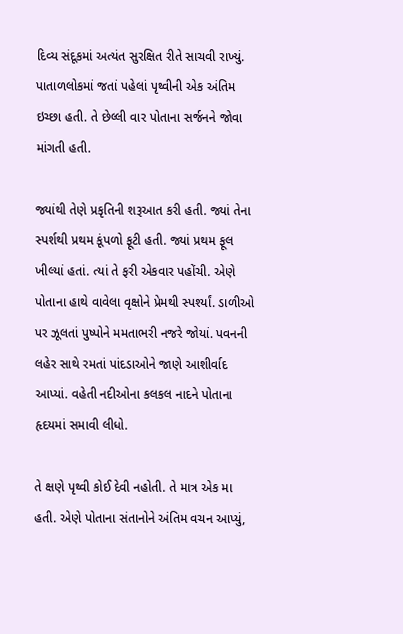દિવ્ય સંદૂકમાં અત્યંત સુરક્ષિત રીતે સાચવી રાખ્યું. પાતાળલોકમાં જતાં પહેલાં પૃથ્વીની એક અંતિમ ઇચ્છા હતી. તે છેલ્લી વાર પોતાના સર્જનને જોવા માંગતી હતી.

જ્યાંથી તેણે પ્રકૃતિની શરૂઆત કરી હતી. જ્યાં તેના સ્પર્શથી પ્રથમ કૂંપળો ફૂટી હતી. જ્યાં પ્રથમ ફૂલ ખીલ્યાં હતાં. ત્યાં તે ફરી એકવાર પહોંચી. એણે પોતાના હાથે વાવેલા વૃક્ષોને પ્રેમથી સ્પર્શ્યાં. ડાળીઓ પર ઝૂલતાં પુષ્પોને મમતાભરી નજરે જોયાં. પવનની લહેર સાથે રમતાં પાંદડાઓને જાણે આશીર્વાદ આપ્યાં. વહેતી નદીઓના કલકલ નાદને પોતાના હૃદયમાં સમાવી લીધો.

તે ક્ષણે પૃથ્વી કોઈ દેવી નહોતી. તે માત્ર એક મા હતી. એણે પોતાના સંતાનોને અંતિમ વચન આપ્યું,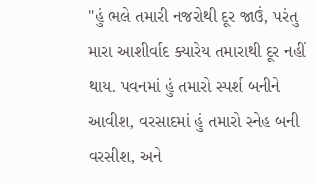"હું ભલે તમારી નજરોથી દૂર જાઉં, પરંતુ મારા આશીર્વાદ ક્યારેય તમારાથી દૂર નહીં થાય. પવનમાં હું તમારો સ્પર્શ બનીને આવીશ, વરસાદમાં હું તમારો સ્નેહ બની વરસીશ, અને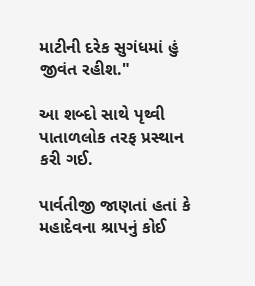માટીની દરેક સુગંધમાં હું જીવંત રહીશ."

આ શબ્દો સાથે પૃથ્વી પાતાળલોક તરફ પ્રસ્થાન કરી ગઈ.

પાર્વતીજી જાણતાં હતાં કે મહાદેવના શ્રાપનું કોઈ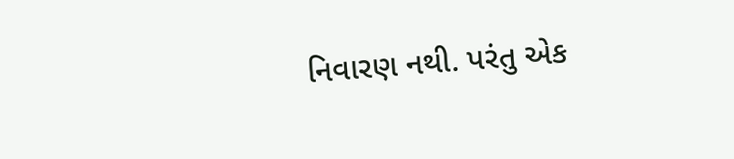નિવારણ નથી. પરંતુ એક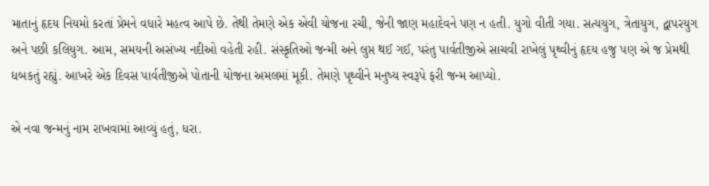માતાનું હૃદય નિયમો કરતાં પ્રેમને વધારે મહત્વ આપે છે. તેથી તેમણે એક એવી યોજના રચી, જેની જાણ મહાદેવને પણ ન હતી. યુગો વીતી ગયા. સત્યયુગ, ત્રેતાયુગ, દ્વાપરયુગ અને પછી કલિયુગ. આમ, સમયની અસંખ્ય નદીઓ વહેતી રહી. સંસ્કૃતિઓ જન્મી અને લુપ્ત થઈ ગઈ, પરંતુ પાર્વતીજીએ સાચવી રાખેલું પૃથ્વીનું હૃદય હજુ પણ એ જ પ્રેમથી ધબકતું રહ્યું. આખરે એક દિવસ પાર્વતીજીએ પોતાની યોજના અમલમાં મૂકી. તેમણે પૃથ્વીને મનુષ્ય સ્વરૂપે ફરી જન્મ આપ્યો.

એ નવા જન્મનું નામ રાખવામાં આવ્યું હતું, ધરા.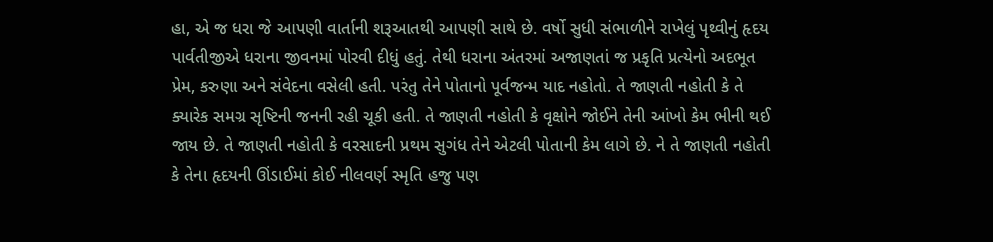હા, એ જ ધરા જે આપણી વાર્તાની શરૂઆતથી આપણી સાથે છે. વર્ષો સુધી સંભાળીને રાખેલું પૃથ્વીનું હૃદય પાર્વતીજીએ ધરાના જીવનમાં પોરવી દીધું હતું. તેથી ધરાના અંતરમાં અજાણતાં જ પ્રકૃતિ પ્રત્યેનો અદભૂત પ્રેમ, કરુણા અને સંવેદના વસેલી હતી. પરંતુ તેને પોતાનો પૂર્વજન્મ યાદ નહોતો. તે જાણતી નહોતી કે તે ક્યારેક સમગ્ર સૃષ્ટિની જનની રહી ચૂકી હતી. તે જાણતી નહોતી કે વૃક્ષોને જોઈને તેની આંખો કેમ ભીની થઈ જાય છે. તે જાણતી નહોતી કે વરસાદની પ્રથમ સુગંધ તેને એટલી પોતાની કેમ લાગે છે. ને તે જાણતી નહોતી કે તેના હૃદયની ઊંડાઈમાં કોઈ નીલવર્ણ સ્મૃતિ હજુ પણ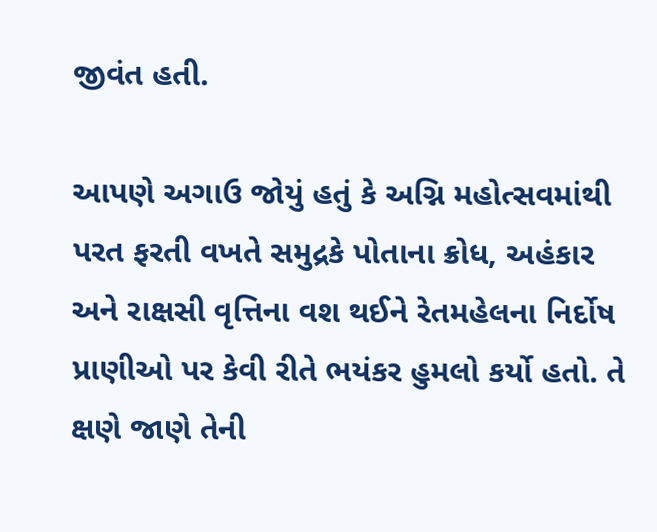જીવંત હતી.

આપણે અગાઉ જોયું હતું કે અગ્નિ મહોત્સવમાંથી પરત ફરતી વખતે સમુદ્રકે પોતાના ક્રોધ, અહંકાર અને રાક્ષસી વૃત્તિના વશ થઈને રેતમહેલના નિર્દોષ પ્રાણીઓ પર કેવી રીતે ભયંકર હુમલો કર્યો હતો. તે ક્ષણે જાણે તેની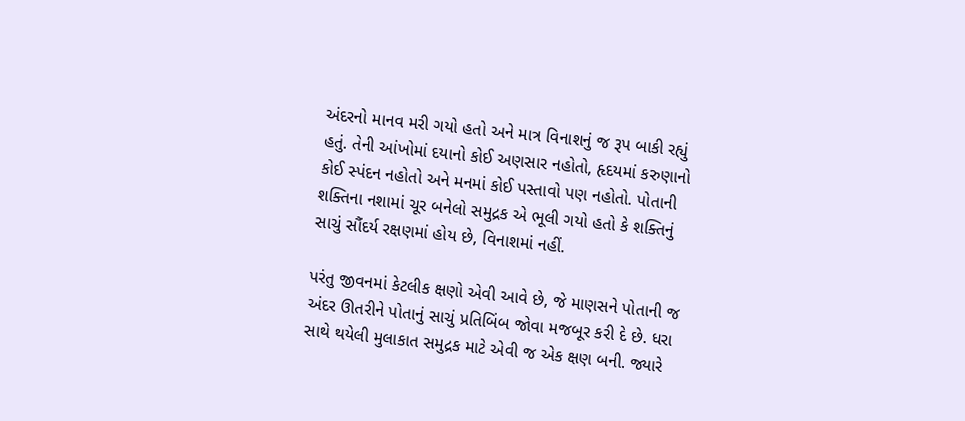અંદરનો માનવ મરી ગયો હતો અને માત્ર વિનાશનું જ રૂપ બાકી રહ્યું હતું. તેની આંખોમાં દયાનો કોઈ અણસાર નહોતો, હૃદયમાં કરુણાનો કોઈ સ્પંદન નહોતો અને મનમાં કોઈ પસ્તાવો પણ નહોતો. પોતાની શક્તિના નશામાં ચૂર બનેલો સમુદ્રક એ ભૂલી ગયો હતો કે શક્તિનું સાચું સૌંદર્ય રક્ષણમાં હોય છે, વિનાશમાં નહીં.

પરંતુ જીવનમાં કેટલીક ક્ષણો એવી આવે છે, જે માણસને પોતાની જ અંદર ઊતરીને પોતાનું સાચું પ્રતિબિંબ જોવા મજબૂર કરી દે છે. ધરા સાથે થયેલી મુલાકાત સમુદ્રક માટે એવી જ એક ક્ષણ બની. જ્યારે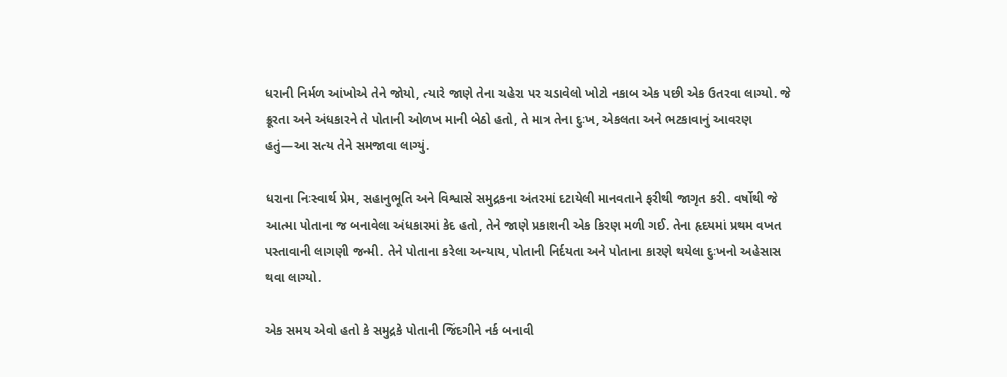ધરાની નિર્મળ આંખોએ તેને જોયો, ત્યારે જાણે તેના ચહેરા પર ચડાવેલો ખોટો નકાબ એક પછી એક ઉતરવા લાગ્યો. જે ક્રૂરતા અને અંધકારને તે પોતાની ઓળખ માની બેઠો હતો, તે માત્ર તેના દુઃખ, એકલતા અને ભટકાવાનું આવરણ હતું—આ સત્ય તેને સમજાવા લાગ્યું.

ધરાના નિઃસ્વાર્થ પ્રેમ, સહાનુભૂતિ અને વિશ્વાસે સમુદ્રકના અંતરમાં દટાયેલી માનવતાને ફરીથી જાગૃત કરી. વર્ષોથી જે આત્મા પોતાના જ બનાવેલા અંધકારમાં કેદ હતો, તેને જાણે પ્રકાશની એક કિરણ મળી ગઈ. તેના હૃદયમાં પ્રથમ વખત પસ્તાવાની લાગણી જન્મી. તેને પોતાના કરેલા અન્યાય, પોતાની નિર્દયતા અને પોતાના કારણે થયેલા દુઃખનો અહેસાસ થવા લાગ્યો.

એક સમય એવો હતો કે સમુદ્રકે પોતાની જિંદગીને નર્ક બનાવી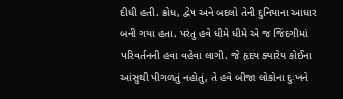દીધી હતી. ક્રોધ, દ્વેષ અને બદલો તેની દુનિયાના આધાર બની ગયા હતા. પરંતુ હવે ધીમે ધીમે એ જ જિંદગીમાં પરિવર્તનની હવા વહેવા લાગી. જે હૃદય ક્યારેય કોઈના આંસુથી પીગળતું નહોતું, તે હવે બીજા લોકોના દુઃખને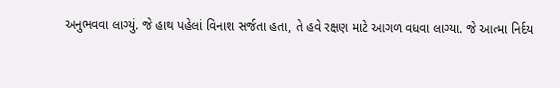અનુભવવા લાગ્યું. જે હાથ પહેલાં વિનાશ સર્જતા હતા, તે હવે રક્ષણ માટે આગળ વધવા લાગ્યા. જે આત્મા નિર્દય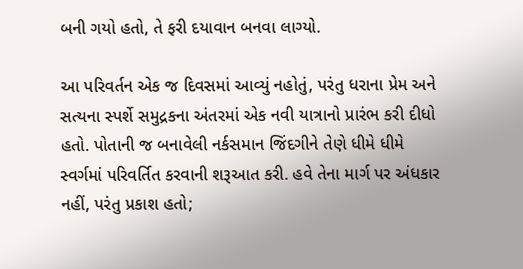બની ગયો હતો, તે ફરી દયાવાન બનવા લાગ્યો.

આ પરિવર્તન એક જ દિવસમાં આવ્યું નહોતું, પરંતુ ધરાના પ્રેમ અને સત્યના સ્પર્શે સમુદ્રકના અંતરમાં એક નવી યાત્રાનો પ્રારંભ કરી દીધો હતો. પોતાની જ બનાવેલી નર્કસમાન જિંદગીને તેણે ધીમે ધીમે સ્વર્ગમાં પરિવર્તિત કરવાની શરૂઆત કરી. હવે તેના માર્ગ પર અંધકાર નહીં, પરંતુ પ્રકાશ હતો;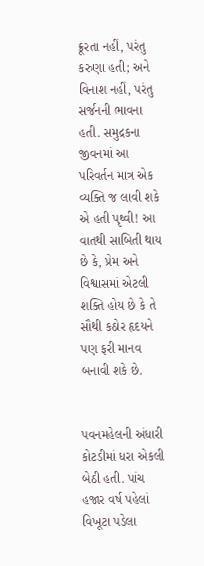ક્રૂરતા નહીં, પરંતુ કરુણા હતી; અને વિનાશ નહીં, પરંતુ સર્જનની ભાવના હતી. સમુદ્રકના જીવનમાં આ પરિવર્તન માત્ર એક વ્યક્તિ જ લાવી શકે એ હતી પૃથ્વી! આ વાતથી સાબિતી થાય છે કે, પ્રેમ અને વિશ્વાસમાં એટલી શક્તિ હોય છે કે તે સૌથી કઠોર હૃદયને પણ ફરી માનવ બનાવી શકે છે.


પવનમહેલની અંધારી કોટડીમાં ધરા એકલી બેઠી હતી. પાંચ હજાર વર્ષ પહેલાં વિખૂટા પડેલા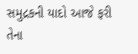સમુદ્રકની યાદો આજે ફરી તેના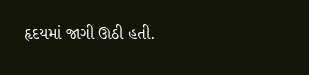હૃદયમાં જાગી ઊઠી હતી.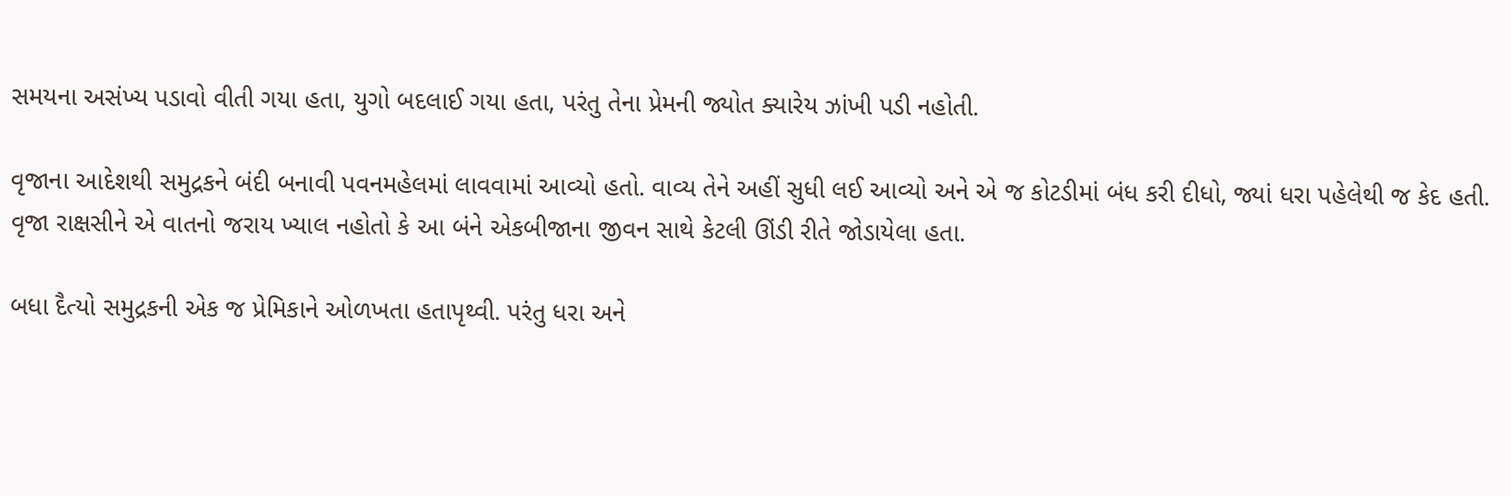સમયના અસંખ્ય પડાવો વીતી ગયા હતા, યુગો બદલાઈ ગયા હતા, પરંતુ તેના પ્રેમની જ્યોત ક્યારેય ઝાંખી પડી નહોતી.

વૃજાના આદેશથી સમુદ્રકને બંદી બનાવી પવનમહેલમાં લાવવામાં આવ્યો હતો. વાવ્ય તેને અહીં સુધી લઈ આવ્યો અને એ જ કોટડીમાં બંધ કરી દીધો, જ્યાં ધરા પહેલેથી જ કેદ હતી. વૃજા રાક્ષસીને એ વાતનો જરાય ખ્યાલ નહોતો કે આ બંને એકબીજાના જીવન સાથે કેટલી ઊંડી રીતે જોડાયેલા હતા.

બધા દૈત્યો સમુદ્રકની એક જ પ્રેમિકાને ઓળખતા હતાપૃથ્વી. પરંતુ ધરા અને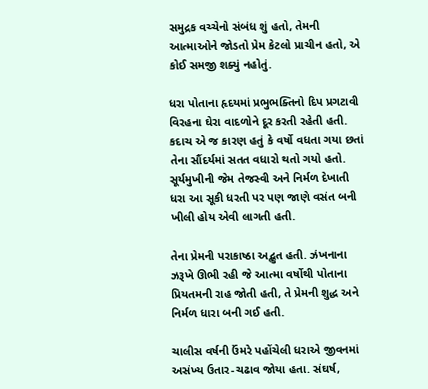સમુદ્રક વચ્ચેનો સંબંધ શું હતો, તેમની આત્માઓને જોડતો પ્રેમ કેટલો પ્રાચીન હતો, એ કોઈ સમજી શક્યું નહોતું.

ધરા પોતાના હૃદયમાં પ્રભુભક્તિનો દિપ પ્રગટાવી વિરહના ઘેરા વાદળોને દૂર કરતી રહેતી હતી. કદાચ એ જ કારણ હતું કે વર્ષો વધતા ગયા છતાં તેના સૌંદર્યમાં સતત વધારો થતો ગયો હતો. સૂર્યમુખીની જેમ તેજસ્વી અને નિર્મળ દેખાતી ધરા આ સૂકી ધરતી પર પણ જાણે વસંત બની ખીલી હોય એવી લાગતી હતી.

તેના પ્રેમની પરાકાષ્ઠા અદ્ભુત હતી. ઝંખનાના ઝરૂખે ઊભી રહી જે આત્મા વર્ષોથી પોતાના પ્રિયતમની રાહ જોતી હતી, તે પ્રેમની શુદ્ધ અને નિર્મળ ધારા બની ગઈ હતી.

ચાલીસ વર્ષની ઉંમરે પહોંચેલી ધરાએ જીવનમાં અસંખ્ય ઉતાર-ચઢાવ જોયા હતા. સંઘર્ષ,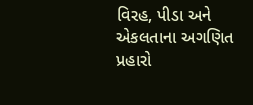વિરહ, પીડા અને એકલતાના અગણિત પ્રહારો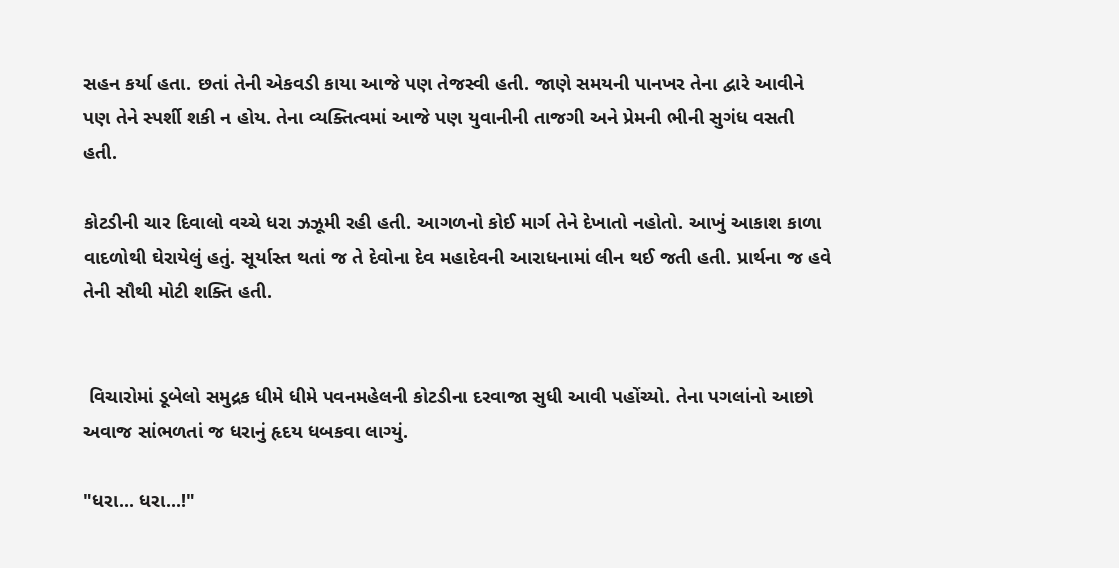સહન કર્યા હતા. છતાં તેની એકવડી કાયા આજે પણ તેજસ્વી હતી. જાણે સમયની પાનખર તેના દ્વારે આવીને પણ તેને સ્પર્શી શકી ન હોય. તેના વ્યક્તિત્વમાં આજે પણ યુવાનીની તાજગી અને પ્રેમની ભીની સુગંધ વસતી હતી.

કોટડીની ચાર દિવાલો વચ્ચે ધરા ઝઝૂમી રહી હતી. આગળનો કોઈ માર્ગ તેને દેખાતો નહોતો. આખું આકાશ કાળા વાદળોથી ઘેરાયેલું હતું. સૂર્યાસ્ત થતાં જ તે દેવોના દેવ મહાદેવની આરાધનામાં લીન થઈ જતી હતી. પ્રાર્થના જ હવે તેની સૌથી મોટી શક્તિ હતી.


 વિચારોમાં ડૂબેલો સમુદ્રક ધીમે ધીમે પવનમહેલની કોટડીના દરવાજા સુધી આવી પહોંચ્યો. તેના પગલાંનો આછો અવાજ સાંભળતાં જ ધરાનું હૃદય ધબકવા લાગ્યું.

"ધરા... ધરા...!"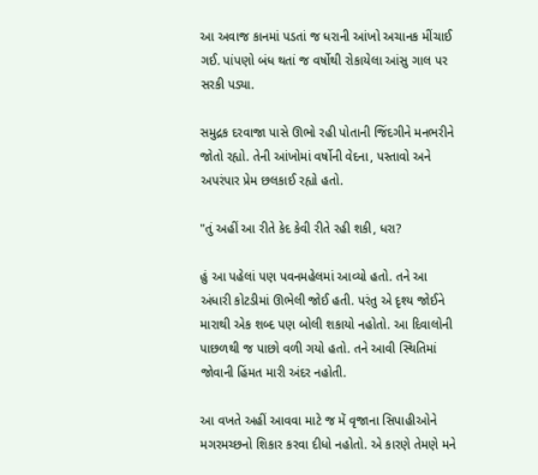આ અવાજ કાનમાં પડતાં જ ધરાની આંખો અચાનક મીંચાઈ ગઈ. પાંપણો બંધ થતાં જ વર્ષોથી રોકાયેલા આંસુ ગાલ પર સરકી પડ્યા.

સમુદ્રક દરવાજા પાસે ઊભો રહી પોતાની જિંદગીને મનભરીને જોતો રહ્યો. તેની આંખોમાં વર્ષોની વેદના, પસ્તાવો અને અપરંપાર પ્રેમ છલકાઈ રહ્યો હતો.

"તું અહીં આ રીતે કેદ કેવી રીતે રહી શકી, ધરા?

હું આ પહેલાં પણ પવનમહેલમાં આવ્યો હતો. તને આ અંધારી કોટડીમાં ઊભેલી જોઈ હતી. પરંતુ એ દૃશ્ય જોઈને મારાથી એક શબ્દ પણ બોલી શકાયો નહોતો. આ દિવાલોની પાછળથી જ પાછો વળી ગયો હતો. તને આવી સ્થિતિમાં જોવાની હિંમત મારી અંદર નહોતી.

આ વખતે અહીં આવવા માટે જ મેં વૃજાના સિપાહીઓને મગરમચ્છનો શિકાર કરવા દીધો નહોતો. એ કારણે તેમણે મને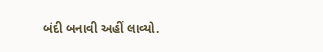બંદી બનાવી અહીં લાવ્યો.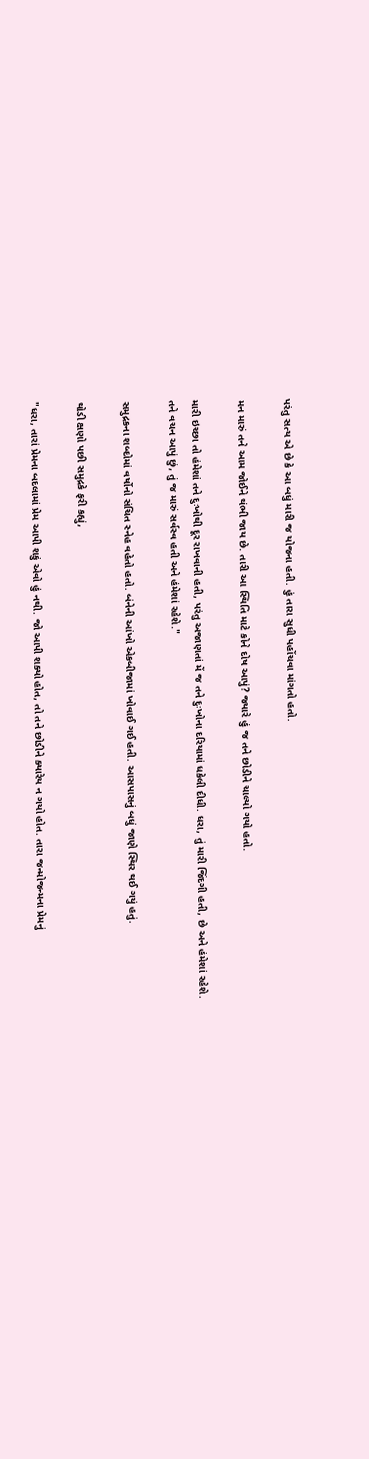પરંતુ સત્ય એ છે કે આ બધું મારી જ યોજના હતી. હું તારા સુધી પહોંચવા માંગતો હતો.

મન મારું તને આમ જોઈને થંભી જાય છે. તારી આ સ્થિતિ માટે કોને દોષ આપું? જ્યારે હું જ તને છોડીને ચાલ્યો ગયો હતો.

મારી ઇચ્છા તો હંમેશાં તને દુઃખોથી દૂર રાખવાની હતી, પરંતુ અજાણતાં મેં જ તને દુઃખોના દરિયામાં ધકેલી દીધી. ધરા, તું મારી જિંદગી હતી, છે અને હંમેશાં રહેશે.
તને વચન આપું છું, તું જ મારું સર્વસ્વ હતી અને હંમેશાં રહેશે."

સમુદ્રકના શબ્દોમાં વર્ષોનો સંચિત સ્નેહ વહેતો હતો. બંનેની આંખો એકબીજામાં ખોવાઈ ગઈ હતી. આસપાસનું બધું જાણે સ્થિર થઈ ગયું હતું.

થોડી ક્ષણો પછી સમુદ્રકે ફરી કહ્યું,

"ધરા, તારાં પ્રેમના બદલામાં પ્રેમ આપી શકું એવો હું નથી. જો આપી શક્યો હોત, તો તને છોડીને ક્યારેય ન ગયો હોત. તારા જન્મોજન્મના પ્રેમનું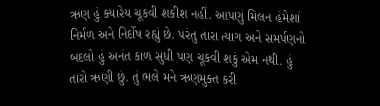ઋણ હું ક્યારેય ચૂકવી શકીશ નહીં. આપણું મિલન હંમેશાં નિર્મળ અને નિર્દોષ રહ્યું છે. પરંતુ તારા ત્યાગ અને સમર્પણનો બદલો હું અનંત કાળ સુધી પણ ચૂકવી શકું એમ નથી. હું તારો ઋણી છું. તું ભલે મને ઋણમુક્ત કરી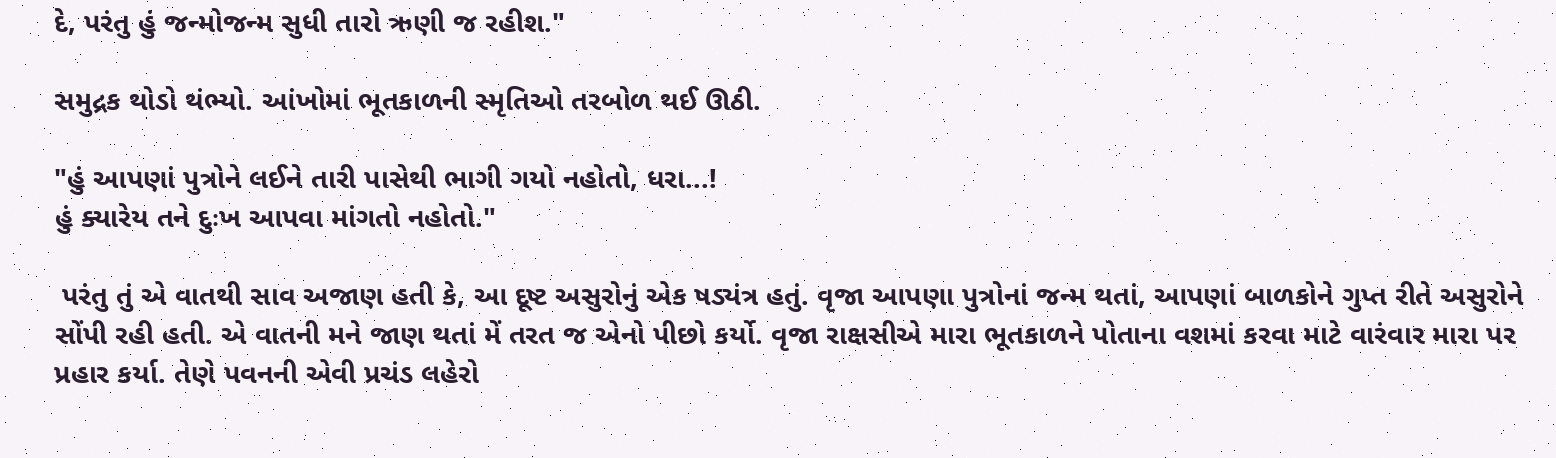દે, પરંતુ હું જન્મોજન્મ સુધી તારો ઋણી જ રહીશ."

સમુદ્રક થોડો થંભ્યો. આંખોમાં ભૂતકાળની સ્મૃતિઓ તરબોળ થઈ ઊઠી.

"હું આપણાં પુત્રોને લઈને તારી પાસેથી ભાગી ગયો નહોતો, ધરા...!
હું ક્યારેય તને દુઃખ આપવા માંગતો નહોતો."

 પરંતુ તું એ વાતથી સાવ અજાણ હતી કે, આ દૂષ્ટ અસુરોનું એક ષડ્યંત્ર હતું. વૃજા આપણા પુત્રોનાં જન્મ થતાં, આપણાં બાળકોને ગુપ્ત રીતે અસુરોને સોંપી રહી હતી. એ વાતની મને જાણ થતાં મેં તરત જ એનો પીછો કર્યો. વૃજા રાક્ષસીએ મારા ભૂતકાળને પોતાના વશમાં કરવા માટે વારંવાર મારા પર પ્રહાર કર્યા. તેણે પવનની એવી પ્રચંડ લહેરો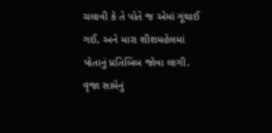ચલાવી કે તે પોતે જ એમાં ગૂંથાઈ ગઈ, અને મારા શીશમહેલમાં પોતાનું પ્રતિબિંબ જોવા લાગી. વૃજા સામેનું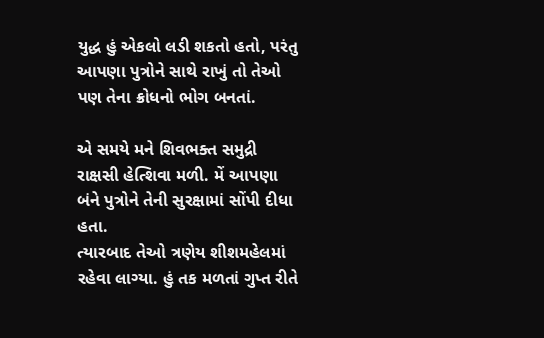યુદ્ધ હું એકલો લડી શકતો હતો, પરંતુ આપણા પુત્રોને સાથે રાખું તો તેઓ પણ તેના ક્રોધનો ભોગ બનતાં.

એ સમયે મને શિવભક્ત સમુદ્રી રાક્ષસી હેત્શિવા મળી. મેં આપણા બંને પુત્રોને તેની સુરક્ષામાં સોંપી દીધા હતા.
ત્યારબાદ તેઓ ત્રણેય શીશમહેલમાં રહેવા લાગ્યા. હું તક મળતાં ગુપ્ત રીતે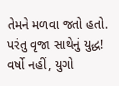તેમને મળવા જતો હતો. પરંતુ વૃજા સાથેનું યુદ્ધ! વર્ષો નહીં, યુગો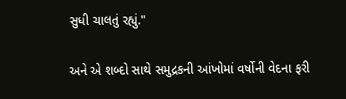સુધી ચાલતું રહ્યું."

અને એ શબ્દો સાથે સમુદ્રકની આંખોમાં વર્ષોની વેદના ફરી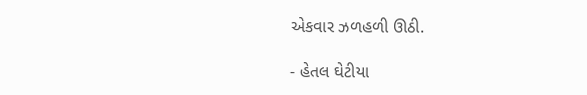એકવાર ઝળહળી ઊઠી.

- હેતલ ઘેટીયા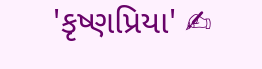'કૃષ્ણપ્રિયા' ✍